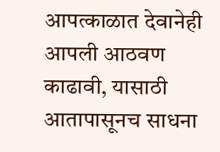आपत्काळात देवानेही आपली आठवण काढावी, यासाठी आतापासूनच साधना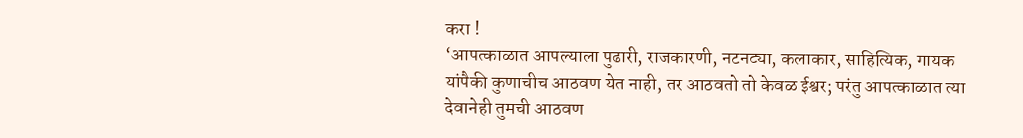करा !
‘आपत्काळात आपल्याला पुढारी, राजकारणी, नटनट्या, कलाकार, साहित्यिक, गायक यांपैकी कुणाचीच आठवण येत नाही, तर आठवतो तो केवळ ईश्वर; परंतु आपत्काळात त्या देवानेही तुमची आठवण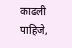काढली पाहिजे,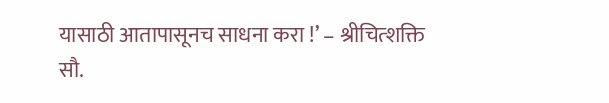यासाठी आतापासूनच साधना करा !’ – श्रीचित्शक्ति सौ.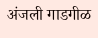अंजली गाडगीळ